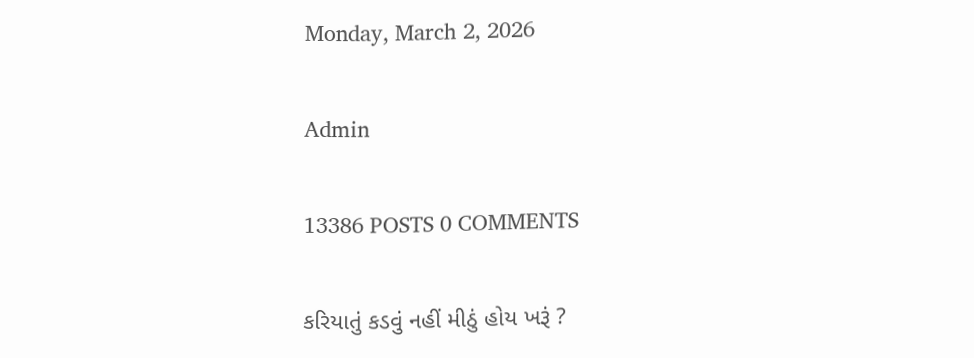Monday, March 2, 2026

Admin

13386 POSTS 0 COMMENTS

કરિયાતું કડવું નહીં મીઠું હોય ખરૂં ?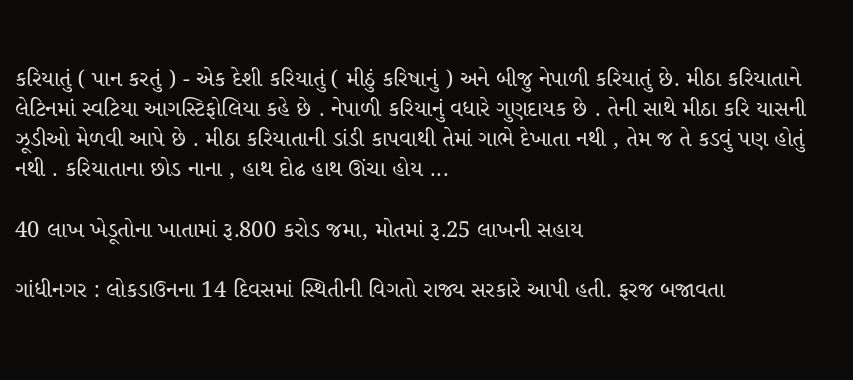કરિયાતું ( પાન કરતું ) - એક દેશી કરિયાતું ( મીઠું કરિષાનું ) અને બીજુ નેપાળી કરિયાતું છે. મીઠા કરિયાતાને લેટિનમાં સ્વટિયા આગસ્ટિફોલિયા કહે છે . નેપાળી કરિયાનું વધારે ગુણદાયક છે . તેની સાથે મીઠા કરિ યાસની ઝૂડીઓ મેળવી આપે છે . મીઠા કરિયાતાની ડાંડી કાપવાથી તેમાં ગાભે દેખાતા નથી , તેમ જ તે કડવું પણ હોતું નથી . કરિયાતાના છોડ નાના , હાથ દોઢ હાથ ઊંચા હોય ...

40 લાખ ખેડૂતોના ખાતામાં રૂ.800 કરોડ જમા, મોતમાં રૂ.25 લાખની સહાય

ગાંધીનગર : લોકડાઉનના 14 દિવસમાં સ્થિતીની વિગતો રાજ્ય સરકારે આપી હતી. ફરજ બજાવતા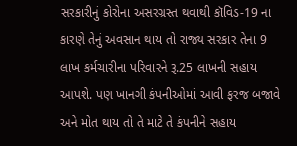સરકારીનું કોરોના અસરગ્રસ્ત થવાથી કૉવિડ-19 ના કારણે તેનું અવસાન થાય તો રાજ્ય સરકાર તેના 9 લાખ કર્મચારીના પરિવારને રૂ.25 લાખની સહાય આપશે. પણ ખાનગી કંપનીઓમાં આવી ફરજ બજાવે અને મોત થાય તો તે માટે તે કંપનીને સહાય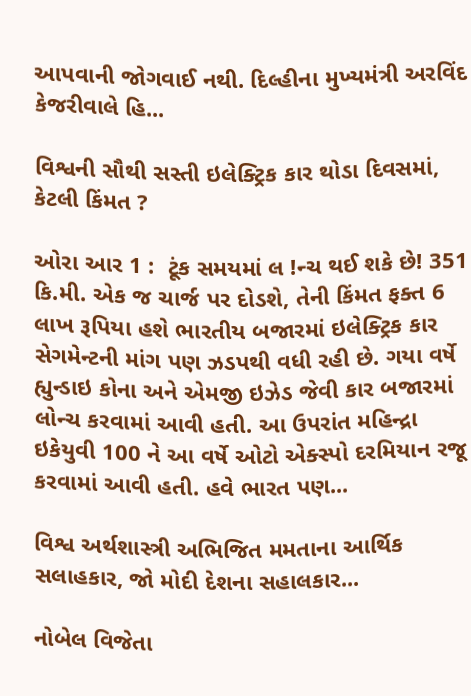આપવાની જોગવાઈ નથી. દિલ્હીના મુખ્યમંત્રી અરવિંદ કેજરીવાલે હિ...

વિશ્વની સૌથી સસ્તી ઇલેક્ટ્રિક કાર થોડા દિવસમાં, કેટલી કિંમત ?

ઓરા આર 1 :  ટૂંક સમયમાં લ !ન્ચ થઈ શકે છે! 351 કિ.મી. એક જ ચાર્જ પર દોડશે, તેની કિંમત ફક્ત 6 લાખ રૂપિયા હશે ભારતીય બજારમાં ઇલેક્ટ્રિક કાર સેગમેન્ટની માંગ પણ ઝડપથી વધી રહી છે. ગયા વર્ષે હ્યુન્ડાઇ કોના અને એમજી ઇઝેડ જેવી કાર બજારમાં લોન્ચ કરવામાં આવી હતી. આ ઉપરાંત મહિન્દ્રા ઇકેયુવી 100 ને આ વર્ષે ઓટો એક્સ્પો દરમિયાન રજૂ કરવામાં આવી હતી. હવે ભારત પણ...

વિશ્વ અર્થશાસ્ત્રી અભિજિત મમતાના આર્થિક સલાહકાર, જો મોદી દેશના સહાલકાર...

નોબેલ વિજેતા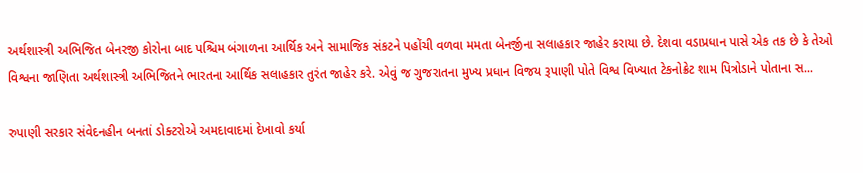અર્થશાસ્ત્રી અભિજિત બેનરજી કોરોના બાદ પશ્ચિમ બંગાળના આર્થિક અને સામાજિક સંકટને પહોંચી વળવા મમતા બેનર્જીના સલાહકાર જાહેર કરાયા છે. દેશવા વડાપ્રધાન પાસે એક તક છે કે તેઓ વિશ્વના જાણિતા અર્થશાસ્ત્રી અભિજિતને ભારતના આર્થિક સલાહકાર તુરંત જાહેર કરે. એવું જ ગુજરાતના મુખ્ય પ્રધાન વિજય રૂપાણી પોતે વિશ્વ વિખ્યાત ટેકનોક્રેટ શામ પિત્રોડાને પોતાના સ...

રુપાણી સરકાર સંવેદનહીન બનતાં ડોક્ટરોએ અમદાવાદમાં દેખાવો કર્યા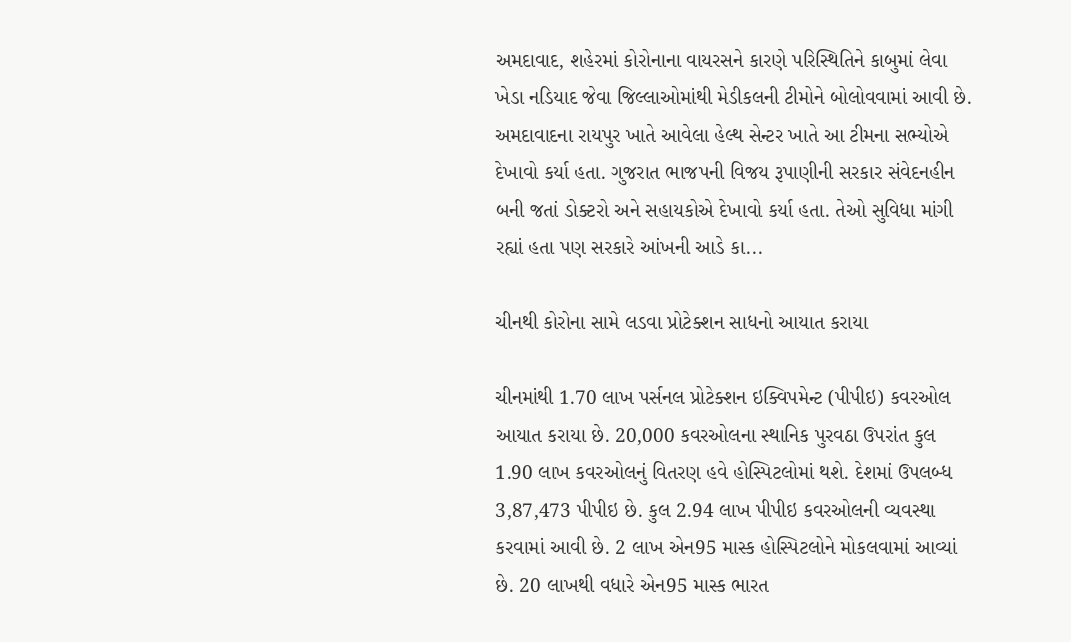અમદાવાદ, શહેરમાં કોરોનાના વાયરસને કારણે પરિસ્થિતિને કાબુમાં લેવા ખેડા નડિયાદ જેવા જિલ્લાઓમાંથી મેડીકલની ટીમોને બોલોવવામાં આવી છે. અમદાવાદના રાયપુર ખાતે આવેલા હેલ્થ સેન્ટર ખાતે આ ટીમના સભ્યોએ દેખાવો કર્યા હતા. ગુજરાત ભાજપની વિજય રૂપાણીની સરકાર સંવેદનહીન બની જતાં ડોક્ટરો અને સહાયકોએ દેખાવો કર્યા હતા. તેઓ સુવિધા માંગી રહ્યાં હતા પણ સરકારે આંખની આડે કા...

ચીનથી કોરોના સામે લડવા પ્રોટેક્શન સાધનો આયાત કરાયા

ચીનમાંથી 1.70 લાખ પર્સનલ પ્રોટેક્શન ઇક્વિપમેન્ટ (પીપીઇ) કવરઓલ આયાત કરાયા છે. 20,000 કવરઓલના સ્થાનિક પુરવઠા ઉપરાંત કુલ 1.90 લાખ કવરઓલનું વિતરણ હવે હોસ્પિટલોમાં થશે. દેશમાં ઉપલબ્ધ 3,87,473 પીપીઇ છે. કુલ 2.94 લાખ પીપીઇ કવરઓલની વ્યવસ્થા કરવામાં આવી છે. 2 લાખ એન95 માસ્ક હોસ્પિટલોને મોકલવામાં આવ્યાં છે. 20 લાખથી વધારે એન95 માસ્ક ભારત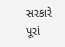સરકારે પૂરાં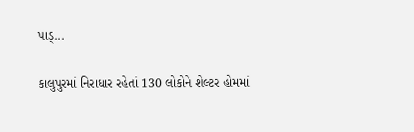પાડ્...

કાલુપુરમાં નિરાધાર રહેતાં 130 લોકોને શેલ્ટર હોમમાં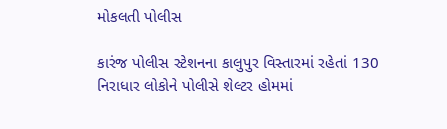મોકલતી પોલીસ

કારંજ પોલીસ સ્ટેશનના કાલુપુર વિસ્તારમાં રહેતાં 130 નિરાધાર લોકોને પોલીસે શેલ્ટર હોમમાં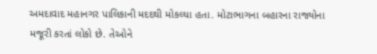અમદાવાદ મહાનગર પાલિકાની મદદથી મોકલ્યા હતા. મોટાભાગના બહારના રાજ્યોના મજૂરી કરતાં લોકો છે. તેઓને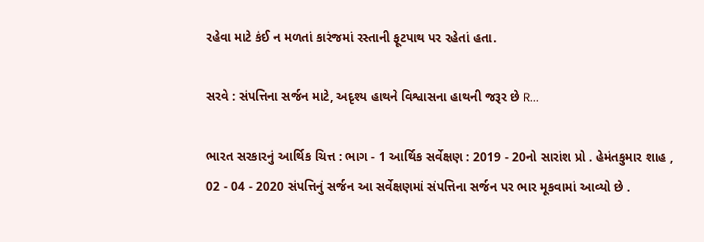રહેવા માટે કંઈ ન મળતાં કારંજમાં રસ્તાની ફૂટપાથ પર રહેતાં હતા.

સરવે : સંપત્તિના સર્જન માટે, અદૃશ્ય હાથને વિશ્વાસના હાથની જરૂર છે R...

ભારત સરકારનું આર્થિક ચિત્ત : ભાગ - 1 આર્થિક સર્વેક્ષણ : 2019 - 20નો સારાંશ પ્રો . હેમંતકુમાર શાહ , 02 - 04 - 2020 સંપત્તિનું સર્જન આ સર્વેક્ષણમાં સંપત્તિના સર્જન પર ભાર મૂકવામાં આવ્યો છે .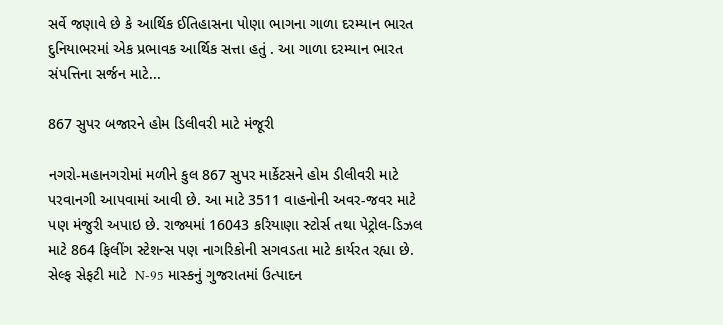સર્વે જણાવે છે કે આર્થિક ઈતિહાસના પોણા ભાગના ગાળા દરમ્યાન ભારત દુનિયાભરમાં એક પ્રભાવક આર્થિક સત્તા હતું . આ ગાળા દરમ્યાન ભારત સંપત્તિના સર્જન માટે...

867 સુપર બજારને હોમ ડિલીવરી માટે મંજૂરી

નગરો-મહાનગરોમાં મળીને કુલ 867 સુપર માર્કેટસને હોમ ડીલીવરી માટે પરવાનગી આપવામાં આવી છે. આ માટે 3511 વાહનોની અવર-જવર માટે પણ મંજુરી અપાઇ છે. રાજ્યમાં 16043 કરિયાણા સ્ટોર્સ તથા પેટ્રોલ-ડિઝલ માટે 864 ફિલીંગ સ્ટેશન્સ પણ નાગરિકોની સગવડતા માટે કાર્યરત રહ્યા છે. સેલ્ફ સેફટી માટે  N-95 માસ્કનું ગુજરાતમાં ઉત્પાદન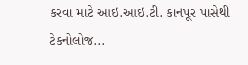કરવા માટે આઇ.આઇ.ટી. કાનપૂર પાસેથી ટેકનોલોજ...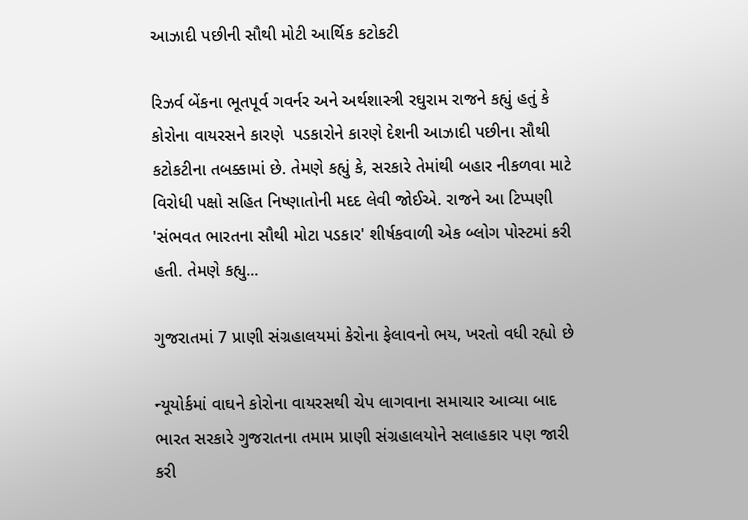આઝાદી પછીની સૌથી મોટી આર્થિક કટોકટી

રિઝર્વ બેંકના ભૂતપૂર્વ ગવર્નર અને અર્થશાસ્ત્રી રઘુરામ રાજને કહ્યું હતું કે કોરોના વાયરસને કારણે  પડકારોને કારણે દેશની આઝાદી પછીના સૌથી કટોકટીના તબક્કામાં છે. તેમણે કહ્યું કે, સરકારે તેમાંથી બહાર નીકળવા માટે વિરોધી પક્ષો સહિત નિષ્ણાતોની મદદ લેવી જોઈએ. રાજને આ ટિપ્પણી 'સંભવત ભારતના સૌથી મોટા પડકાર' શીર્ષકવાળી એક બ્લોગ પોસ્ટમાં કરી હતી. તેમણે કહ્યુ...

ગુજરાતમાં 7 પ્રાણી સંગ્રહાલયમાં કેરોના ફેલાવનો ભય, ખરતો વધી રહ્યો છે

ન્યૂયોર્કમાં વાઘને કોરોના વાયરસથી ચેપ લાગવાના સમાચાર આવ્યા બાદ ભારત સરકારે ગુજરાતના તમામ પ્રાણી સંગ્રહાલયોને સલાહકાર પણ જારી કરી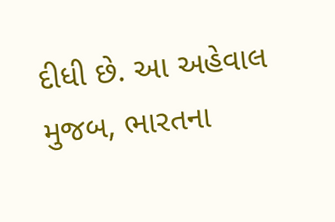દીધી છે. આ અહેવાલ મુજબ, ભારતના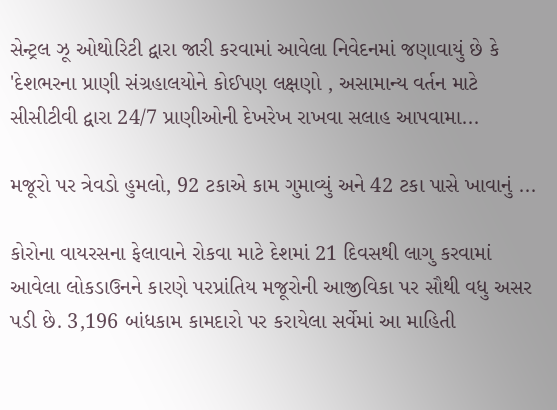સેન્ટ્રલ ઝૂ ઓથોરિટી દ્વારા જારી કરવામાં આવેલા નિવેદનમાં જણાવાયું છે કે 'દેશભરના પ્રાણી સંગ્રહાલયોને કોઈપણ લક્ષણો , અસામાન્ય વર્તન માટે સીસીટીવી દ્વારા 24/7 પ્રાણીઓની દેખરેખ રાખવા સલાહ આપવામા...

મજૂરો પર ત્રેવડો હુમલો, 92 ટકાએ કામ ગુમાવ્યું અને 42 ટકા પાસે ખાવાનું ...

કોરોના વાયરસના ફેલાવાને રોકવા માટે દેશમાં 21 દિવસથી લાગુ કરવામાં આવેલા લોકડાઉનને કારણે પરપ્રાંતિય મજૂરોની આજીવિકા પર સૌથી વધુ અસર પડી છે. 3,196 બાંધકામ કામદારો પર કરાયેલા સર્વેમાં આ માહિતી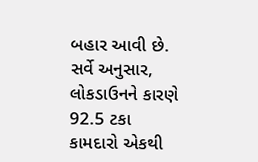બહાર આવી છે. સર્વે અનુસાર, લોકડાઉનને કારણે 92.5 ટકા કામદારો એકથી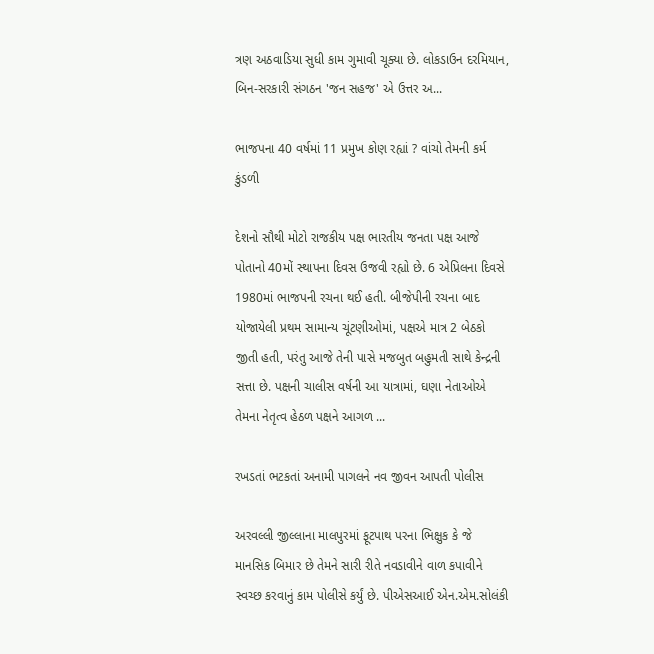ત્રણ અઠવાડિયા સુધી કામ ગુમાવી ચૂક્યા છે. લોકડાઉન દરમિયાન, બિન-સરકારી સંગઠન 'જન સહજ' એ ઉત્તર અ...

ભાજપના 40 વર્ષમાં 11 પ્રમુખ કોણ રહ્યાં ? વાંચો તેમની કર્મ કુંડળી

દેશનો સૌથી મોટો રાજકીય પક્ષ ભારતીય જનતા પક્ષ આજે પોતાનો 40મોં સ્થાપના દિવસ ઉજવી રહ્યો છે. 6 એપ્રિલના દિવસે 1980માં ભાજપની રચના થઈ હતી. બીજેપીની રચના બાદ યોજાયેલી પ્રથમ સામાન્ય ચૂંટણીઓમાં, પક્ષએ માત્ર 2 બેઠકો જીતી હતી, પરંતુ આજે તેની પાસે મજબુત બહુમતી સાથે કેન્દ્રની સત્તા છે. પક્ષની ચાલીસ વર્ષની આ યાત્રામાં, ઘણા નેતાઓએ તેમના નેતૃત્વ હેઠળ પક્ષને આગળ ...

રખડતાં ભટકતાં અનામી પાગલને નવ જીવન આપતી પોલીસ

અરવલ્લી જીલ્લાના માલપુરમાં ફૂટપાથ પરના ભિક્ષુક કે જે માનસિક બિમાર છે તેમને સારી રીતે નવડાવીને વાળ કપાવીને સ્વચ્છ કરવાનું કામ પોલીસે કર્યું છે. પીએસઆઈ એન.એમ.સોલંકી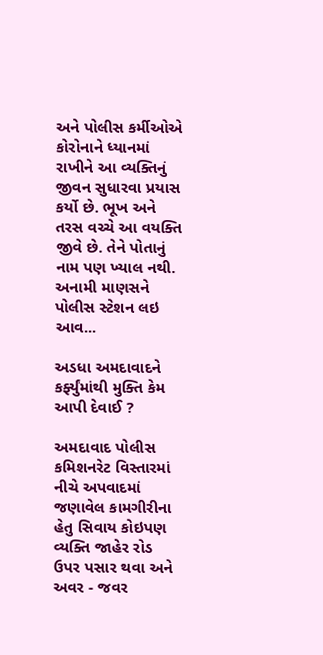અને પોલીસ કર્મીઓએ કોરોનાને ધ્યાનમાં રાખીને આ વ્યક્તિનું જીવન સુધારવા પ્રયાસ કર્યો છે. ભૂખ અને તરસ વચ્ચે આ વયક્તિ જીવે છે. તેને પોતાનું નામ પણ ખ્યાલ નથી. અનામી માણસને પોલીસ સ્ટેશન લઇ આવ...

અડધા અમદાવાદને કર્ફ્યુંમાંથી મુક્તિ કેમ આપી દેવાઈ ?

અમદાવાદ પોલીસ કમિશનરેટ વિસ્તારમાં નીચે અપવાદમાં જણાવેલ કામગીરીના હેતુ સિવાય કોઇપણ વ્યક્તિ જાહેર રોડ ઉપર પસાર થવા અને અવર - જવર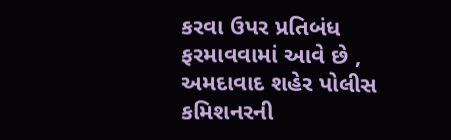કરવા ઉપર પ્રતિબંધ ફરમાવવામાં આવે છે ,  અમદાવાદ શહેર પોલીસ કમિશનરની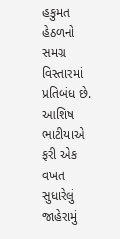હકુમત હેઠળનો સમગ્ર વિસ્તારમાં પ્રતિબંધ છે. આશિષ ભાટીયાએ ફરી એક વખત સુધારેલું જાહેરામું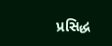પ્રસિદ્ધ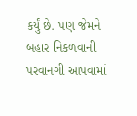કર્યું છે. પણ જેમને બહાર નિકળવાની પરવાનગી આપવામાં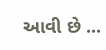આવી છે ...